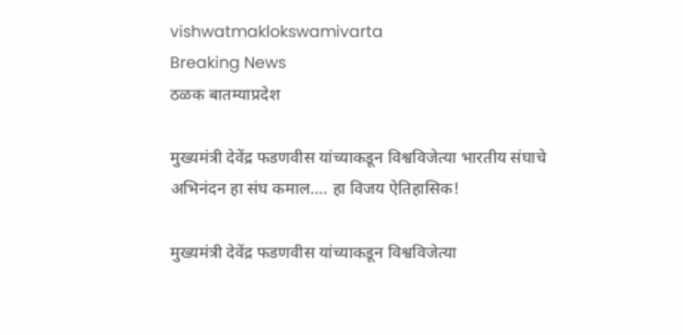vishwatmaklokswamivarta
Breaking News
ठळक बातम्याप्रदेश

मुख्यमंत्री देवेंद्र फडणवीस यांच्याकडून विश्वविजेत्या भारतीय संघाचे अभिनंदन हा संघ कमाल…. हा विजय ऐतिहासिक!

मुख्यमंत्री देवेंद्र फडणवीस यांच्याकडून विश्वविजेत्या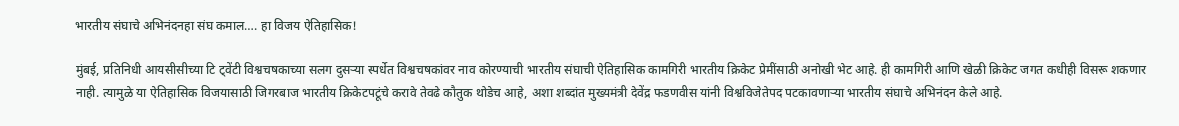भारतीय संघाचे अभिनंदनहा संघ कमाल…. हा विजय ऐतिहासिक!

मुंबई, प्रतिनिधी आयसीसीच्या टि ट्वेंटी विश्वचषकाच्या सलग दुसऱ्या स्पर्धेत विश्वचषकांवर नाव कोरण्याची भारतीय संघाची ऐतिहासिक कामगिरी भारतीय क्रिकेट प्रेमींसाठी अनोखी भेट आहे. ही कामगिरी आणि खेळी क्रिकेट जगत कधीही विसरू शकणार नाही. त्यामुळे या ऐतिहासिक विजयासाठी जिगरबाज भारतीय क्रिकेटपटूंचे करावे तेवढे कौतुक थोडेच आहे, अशा शब्दांत मुख्यमंत्री देवेंद्र फडणवीस यांनी विश्वविजेतेपद पटकावणाऱ्या भारतीय संघाचे अभिनंदन केले आहे.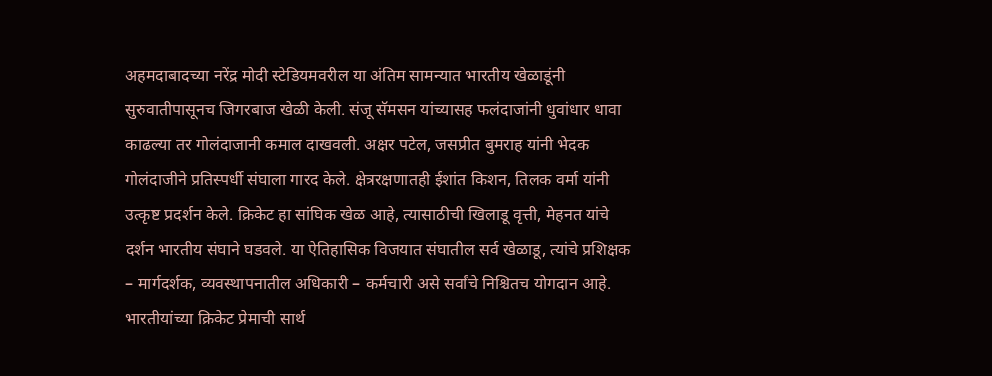अहमदाबादच्या नरेंद्र मोदी स्टेडियमवरील या अंतिम सामन्यात भारतीय खेळाडूंनी सुरुवातीपासूनच जिगरबाज खेळी केली. संजू सॅमसन यांच्यासह फलंदाजांनी धुवांधार धावा काढल्या तर गोलंदाजानी कमाल दाखवली. अक्षर पटेल, जसप्रीत बुमराह यांनी भेदक गोलंदाजीने प्रतिस्पर्धी संघाला गारद केले. क्षेत्ररक्षणातही ईशांत किशन, तिलक वर्मा यांनी उत्कृष्ट प्रदर्शन केले. क्रिकेट हा सांघिक खेळ आहे, त्यासाठीची खिलाडू वृत्ती, मेहनत यांचे दर्शन भारतीय संघाने घडवले. या ऐतिहासिक विजयात संघातील सर्व खेळाडू, त्यांचे प्रशिक्षक – मार्गदर्शक, व्यवस्थापनातील अधिकारी – कर्मचारी असे सर्वांचे निश्चितच योगदान आहे. भारतीयांच्या क्रिकेट प्रेमाची सार्थ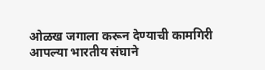ओळख जगाला करून देण्याची कामगिरी आपल्या भारतीय संघाने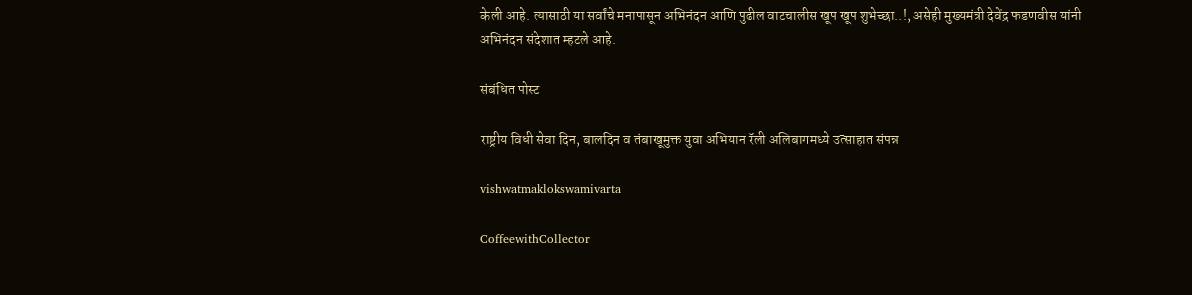केली आहे. त्यासाठी या सर्वांचे मनापासून अभिनंदन आणि पुढील वाटचालीस खूप खूप शुभेच्छा..!, असेही मुख्यमंत्री देवेंद्र फडणवीस यांनी अभिनंदन संदेशात म्हटले आहे.

संबंधित पोस्ट

राष्ट्रीय विधी सेवा दिन, बालदिन व तंबाखूमुक्त युवा अभियान रॅली अलिबागमध्ये उत्साहात संपन्न

vishwatmaklokswamivarta

CoffeewithCollector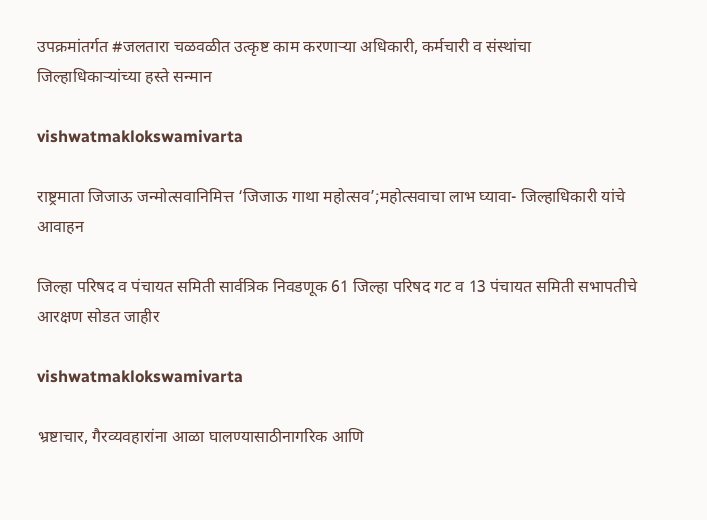उपक्रमांतर्गत #जलतारा चळवळीत उत्कृष्ट काम करणाऱ्या अधिकारी, कर्मचारी व संस्थांचा जिल्हाधिकाऱ्यांच्या हस्ते सन्मान

vishwatmaklokswamivarta

राष्ट्रमाता जिजाऊ जन्मोत्सवानिमित्त ‘जिजाऊ गाथा महोत्सव’;महोत्सवाचा लाभ घ्यावा- जिल्हाधिकारी यांचे आवाहन

जिल्हा परिषद व पंचायत समिती सार्वत्रिक निवडणूक 61 जिल्हा परिषद गट व 13 पंचायत समिती सभापतीचे आरक्षण सोडत जाहीर

vishwatmaklokswamivarta

भ्रष्टाचार, गैरव्यवहारांना आळा घालण्यासाठीनागरिक आणि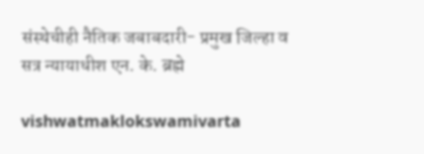संस्थेचीही नैतिक जबाबदारी- प्रमुख जिल्हा व सत्र न्यायाधीश एन. के. ब्रह्मे

vishwatmaklokswamivarta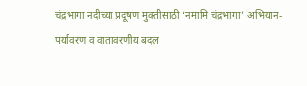चंद्रभागा नदीच्या प्रदूषण मुक्तीसाठी ‘नमामि चंद्रभागा’ अभियान- पर्यावरण व वातावरणीय बदल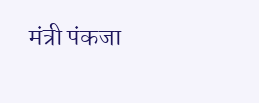मंत्री पंकजा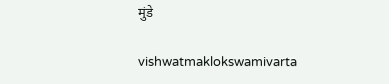मुंडे

vishwatmaklokswamivarta